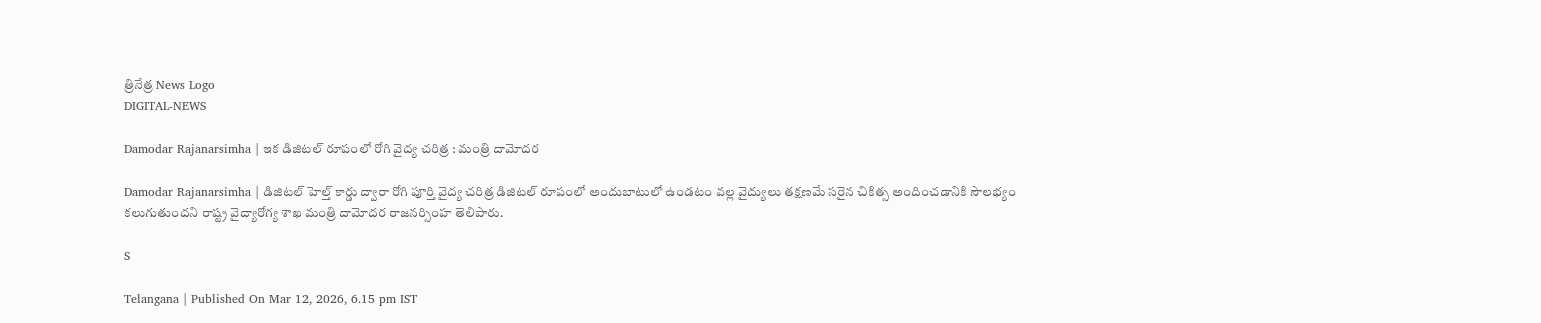త్రినేత్ర News Logo
DIGITAL-NEWS

Damodar Rajanarsimha | ఇక డిజిట‌ల్ రూపంలో రోగి వైద్య చ‌రిత్ర : మంత్రి దామోద‌ర‌

Damodar Rajanarsimha | డిజిటల్ హెల్త్ కార్డు ద్వారా రోగి పూర్తి వైద్య చరిత్ర డిజిటల్ రూపంలో అందుబాటులో ఉండటం వల్ల వైద్యులు తక్షణమే సరైన చికిత్స అందించడానికి సౌలభ్యం కలుగుతుందని రాష్ట్ర వైద్యారోగ్య శాఖ మంత్రి దామోద‌ర రాజ‌న‌ర్సింహ‌ తెలిపారు.

S

Telangana | Published On Mar 12, 2026, 6.15 pm IST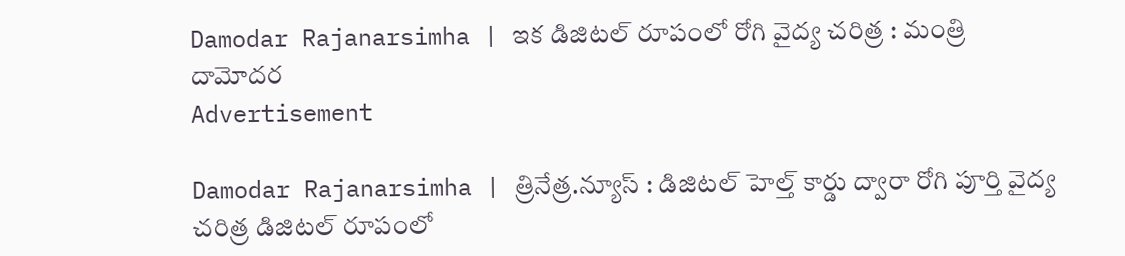Damodar Rajanarsimha | ఇక డిజిట‌ల్ రూపంలో రోగి వైద్య చ‌రిత్ర : మంత్రి దామోద‌ర‌
Advertisement

Damodar Rajanarsimha | త్రినేత్ర‌.న్యూస్ : డిజిటల్ హెల్త్ కార్డు ద్వారా రోగి పూర్తి వైద్య చరిత్ర డిజిటల్ రూపంలో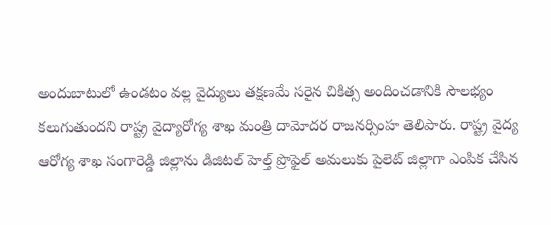అందుబాటులో ఉండటం వల్ల వైద్యులు తక్షణమే సరైన చికిత్స అందించడానికి సౌలభ్యం కలుగుతుందని రాష్ట్ర వైద్యారోగ్య శాఖ మంత్రి దామోద‌ర రాజ‌న‌ర్సింహ‌ తెలిపారు. రాష్ట్ర వైద్య ఆరోగ్య శాఖ సంగారెడ్డి జిల్లాను డిజిటల్ హెల్త్ ప్రొఫైల్ అమలుకు పైలెట్ జిల్లాగా ఎంపిక చేసిన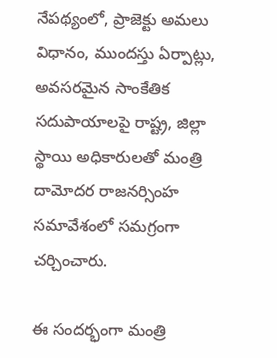నేపథ్యంలో, ప్రాజెక్టు అమలు విధానం, ముందస్తు ఏర్పాట్లు, అవసరమైన సాంకేతిక సదుపాయాలపై రాష్ట్ర‌, జిల్లా స్థాయి అధికారుల‌తో మంత్రి దామోద‌ర రాజ‌న‌ర్సింహ‌ సమావేశంలో సమగ్రంగా చర్చించారు.

ఈ సంద‌ర్భంగా మంత్రి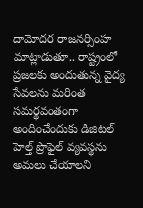దామోద‌ర రాజ‌న‌ర్సింహ మాట్లాడుతూ.. రాష్ట్రంలో ప్రజలకు అందుతున్న వైద్య సేవలను మరింత సమర్థవంతంగా అందించేందుకు డిజిటల్ హెల్త్ ప్రొఫైల్ వ్యవస్థను అమలు చేయాలని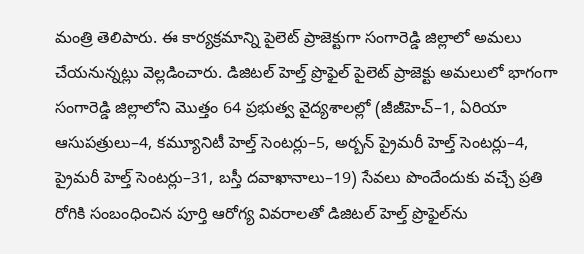మంత్రి తెలిపారు. ఈ కార్యక్రమాన్ని పైలెట్ ప్రాజెక్టుగా సంగారెడ్డి జిల్లాలో అమలు చేయనున్నట్లు వెల్లడించారు. డిజిటల్ హెల్త్ ప్రొఫైల్ పైలెట్ ప్రాజెక్టు అమలులో భాగంగా సంగారెడ్డి జిల్లాలోని మొత్తం 64 ప్రభుత్వ వైద్యశాలల్లో (జీజీహెచ్–1, ఏరియా ఆసుపత్రులు–4, కమ్యూనిటీ హెల్త్ సెంటర్లు–5, అర్బన్ ప్రైమరీ హెల్త్ సెంటర్లు–4, ప్రైమరీ హెల్త్ సెంటర్లు–31, బస్తీ దవాఖానాలు–19) సేవలు పొందేందుకు వచ్చే ప్రతి రోగికి సంబంధించిన పూర్తి ఆరోగ్య వివరాలతో డిజిటల్ హెల్త్ ప్రొఫైల్‌ను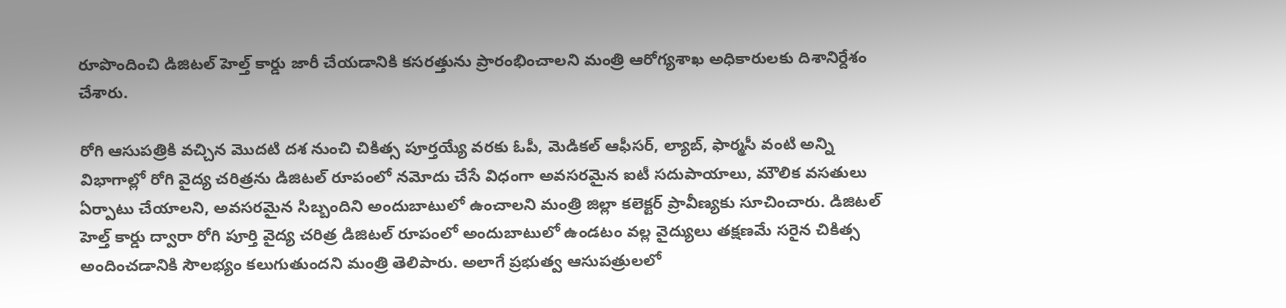రూపొందించి డిజిటల్ హెల్త్ కార్డు జారీ చేయడానికి కసరత్తును ప్రారంభించాలని మంత్రి ఆరోగ్యశాఖ అధికారులకు దిశానిర్దేశం చేశారు.

రోగి ఆసుపత్రికి వచ్చిన మొదటి దశ నుంచి చికిత్స పూర్తయ్యే వరకు ఓపీ, మెడికల్ ఆఫీసర్, ల్యాబ్, ఫార్మసీ వంటి అన్ని విభాగాల్లో రోగి వైద్య చరిత్రను డిజిటల్ రూపంలో నమోదు చేసే విధంగా అవసరమైన ఐటీ సదుపాయాలు, మౌలిక వసతులు ఏర్పాటు చేయాలని, అవసరమైన సిబ్బందిని అందుబాటులో ఉంచాలని మంత్రి జిల్లా కలెక్టర్‌ ప్రావీణ్యకు సూచించారు. డిజిటల్ హెల్త్ కార్డు ద్వారా రోగి పూర్తి వైద్య చరిత్ర డిజిటల్ రూపంలో అందుబాటులో ఉండటం వల్ల వైద్యులు తక్షణమే సరైన చికిత్స అందించడానికి సౌలభ్యం కలుగుతుందని మంత్రి తెలిపారు. అలాగే ప్రభుత్వ ఆసుపత్రులలో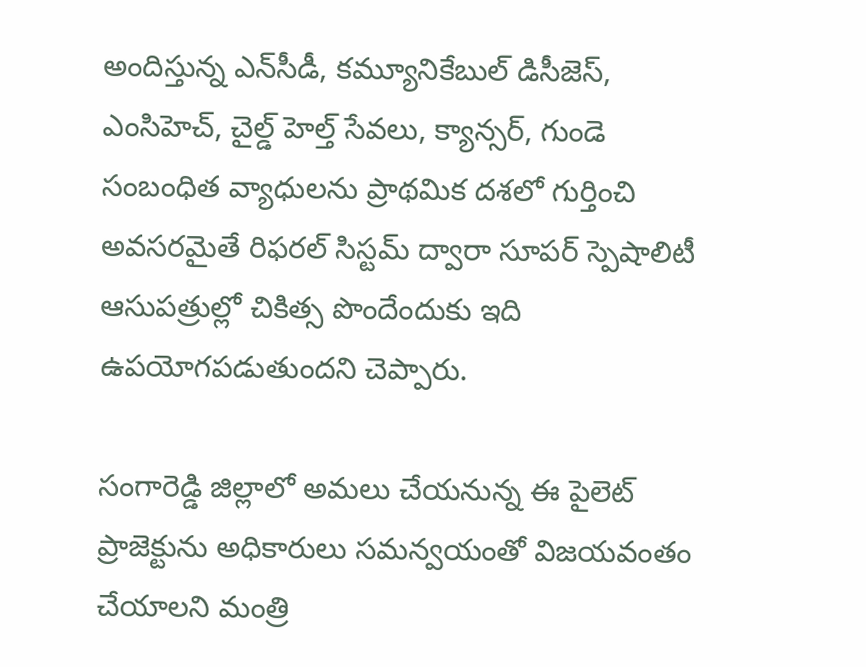అందిస్తున్న ఎన్‌సీడీ, కమ్యూనికేబుల్ డిసీజెస్, ఎంసిహెచ్, చైల్డ్ హెల్త్ సేవలు, క్యాన్సర్, గుండె సంబంధిత వ్యాధులను ప్రాథమిక దశలో గుర్తించి అవసరమైతే రిఫరల్ సిస్టమ్ ద్వారా సూపర్ స్పెషాలిటీ ఆసుపత్రుల్లో చికిత్స పొందేందుకు ఇది ఉపయోగపడుతుందని చెప్పారు.

సంగారెడ్డి జిల్లాలో అమలు చేయనున్న ఈ పైలెట్ ప్రాజెక్టును అధికారులు సమన్వయంతో విజయవంతం చేయాలని మంత్రి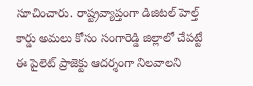సూచించారు. రాష్ట్రవ్యాప్తంగా డిజిటల్ హెల్త్ కార్డు అమలు కోసం సంగారెడ్డి జిల్లాలో చేపట్టే ఈ పైలెట్ ప్రాజెక్టు ఆదర్శంగా నిలవాలని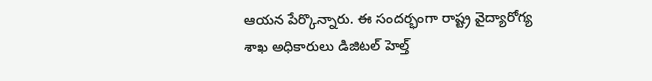ఆయన పేర్కొన్నారు. ఈ సందర్భంగా రాష్ట్ర వైద్యారోగ్య శాఖ అధికారులు డిజిటల్ హెల్త్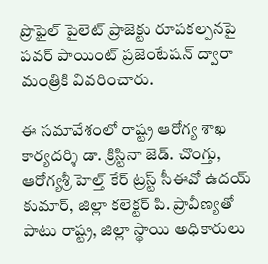ప్రొఫైల్ పైలెట్ ప్రాజెక్టు రూపకల్పనపై పవర్ పాయింట్ ప్రజెంటేషన్ ద్వారా మంత్రికి వివరించారు.

ఈ సమావేశంలో రాష్ట్ర ఆరోగ్య శాఖ కార్యదర్శి డా. క్రిస్టినా జెడ్. చొంగ్తు, ఆరోగ్యశ్రీ హెల్త్ కేర్ ట్రస్ట్ సీఈవో ఉదయ్ కుమార్, జిల్లా కలెక్టర్ పి. ప్రావీణ్యతో పాటు రాష్ట్ర, జిల్లా స్థాయి అధికారులు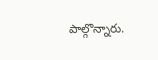పాల్గొన్నారు.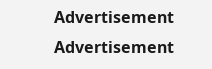Advertisement
Advertisement